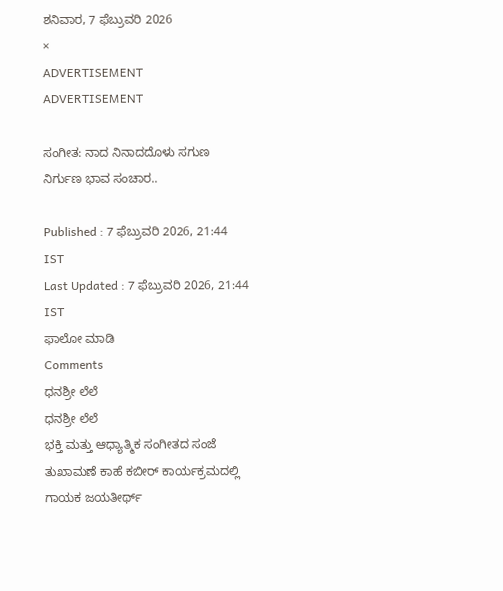ಶನಿವಾರ, 7 ಫೆಬ್ರುವರಿ 2026
×
ADVERTISEMENT
ADVERTISEMENT

ಸಂಗೀತ: ನಾದ ನಿನಾದದೊಳು ಸಗುಣ ನಿರ್ಗುಣ ಭಾವ ಸಂಚಾರ..

Published : 7 ಫೆಬ್ರುವರಿ 2026, 21:44 IST
Last Updated : 7 ಫೆಬ್ರುವರಿ 2026, 21:44 IST
ಫಾಲೋ ಮಾಡಿ
Comments
ಧನಶ್ರೀ ಲೆಲೆ
ಧನಶ್ರೀ ಲೆಲೆ
ಭಕ್ತಿ ಮತ್ತು ಆಧ್ಯಾತ್ಮಿಕ ಸಂಗೀತದ ಸಂಜೆ ತುಖಾಮಣೆ ಕಾಹೆ ಕಬೀರ್ ಕಾರ್ಯಕ್ರಮದಲ್ಲಿ ಗಾಯಕ ಜಯತೀರ್ಥ್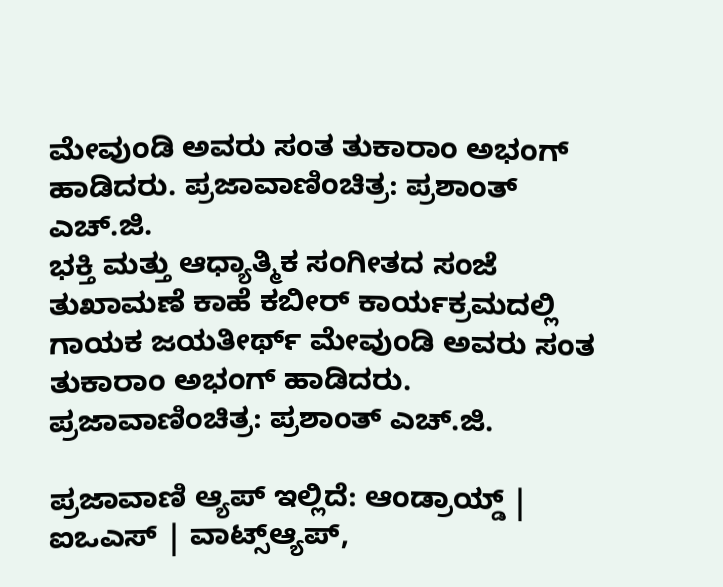ಮೇವುಂಡಿ ಅವರು ಸಂತ ತುಕಾರಾಂ ಅಭಂಗ್ ಹಾಡಿದರು. ಪ್ರಜಾವಾಣಿಂಚಿತ್ರ: ಪ್ರಶಾಂತ್ ಎಚ್.ಜಿ.
ಭಕ್ತಿ ಮತ್ತು ಆಧ್ಯಾತ್ಮಿಕ ಸಂಗೀತದ ಸಂಜೆ ತುಖಾಮಣೆ ಕಾಹೆ ಕಬೀರ್ ಕಾರ್ಯಕ್ರಮದಲ್ಲಿ ಗಾಯಕ ಜಯತೀರ್ಥ್ ಮೇವುಂಡಿ ಅವರು ಸಂತ ತುಕಾರಾಂ ಅಭಂಗ್ ಹಾಡಿದರು. ಪ್ರಜಾವಾಣಿಂಚಿತ್ರ: ಪ್ರಶಾಂತ್ ಎಚ್.ಜಿ.

ಪ್ರಜಾವಾಣಿ ಆ್ಯಪ್ ಇಲ್ಲಿದೆ: ಆಂಡ್ರಾಯ್ಡ್ | ಐಒಎಸ್ | ವಾಟ್ಸ್ಆ್ಯಪ್,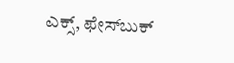ಎಕ್ಸ್, ಫೇಸ್‌ಬುಕ್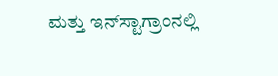ಮತ್ತು ಇನ್‌ಸ್ಟಾಗ್ರಾಂನಲ್ಲಿ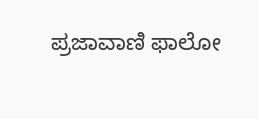ಪ್ರಜಾವಾಣಿ ಫಾಲೋ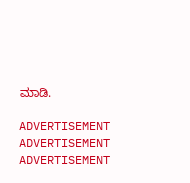ಮಾಡಿ.

ADVERTISEMENT
ADVERTISEMENT
ADVERTISEMENT